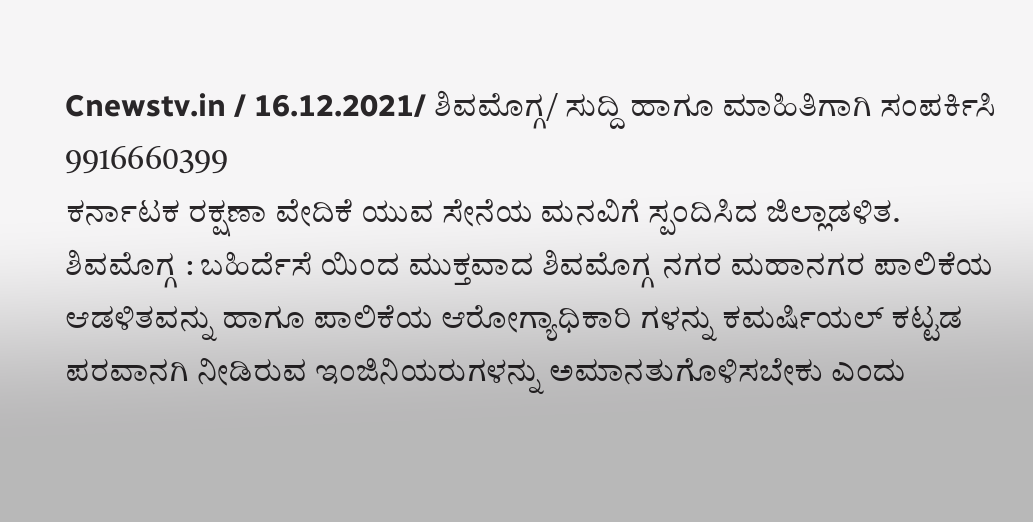Cnewstv.in / 16.12.2021/ ಶಿವಮೊಗ್ಗ/ ಸುದ್ದಿ ಹಾಗೂ ಮಾಹಿತಿಗಾಗಿ ಸಂಪರ್ಕಿಸಿ 9916660399
ಕರ್ನಾಟಕ ರಕ್ಷಣಾ ವೇದಿಕೆ ಯುವ ಸೇನೆಯ ಮನವಿಗೆ ಸ್ಪಂದಿಸಿದ ಜಿಲ್ಲಾಡಳಿತ.
ಶಿವಮೊಗ್ಗ : ಬಹಿರ್ದೆಸೆ ಯಿಂದ ಮುಕ್ತವಾದ ಶಿವಮೊಗ್ಗ ನಗರ ಮಹಾನಗರ ಪಾಲಿಕೆಯ ಆಡಳಿತವನ್ನು ಹಾಗೂ ಪಾಲಿಕೆಯ ಆರೋಗ್ಯಾಧಿಕಾರಿ ಗಳನ್ನು ಕಮರ್ಷಿಯಲ್ ಕಟ್ಟಡ ಪರವಾನಗಿ ನೀಡಿರುವ ಇಂಜಿನಿಯರುಗಳನ್ನು ಅಮಾನತುಗೊಳಿಸಬೇಕು ಎಂದು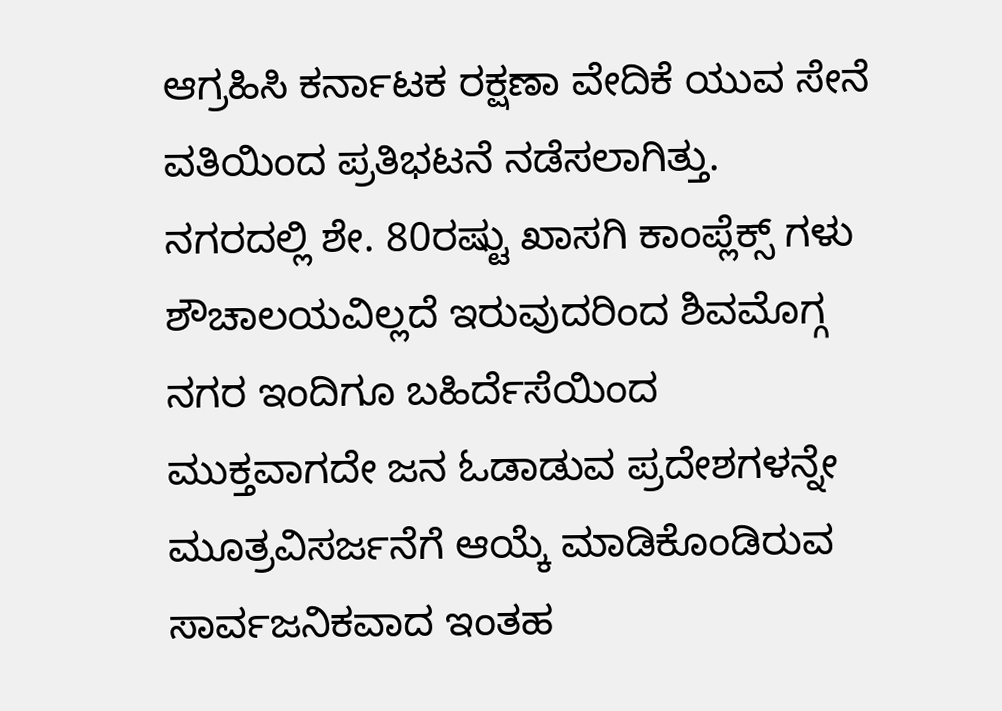ಆಗ್ರಹಿಸಿ ಕರ್ನಾಟಕ ರಕ್ಷಣಾ ವೇದಿಕೆ ಯುವ ಸೇನೆ ವತಿಯಿಂದ ಪ್ರತಿಭಟನೆ ನಡೆಸಲಾಗಿತ್ತು.
ನಗರದಲ್ಲಿ ಶೇ. 80ರಷ್ಟು ಖಾಸಗಿ ಕಾಂಪ್ಲೆಕ್ಸ್ ಗಳು ಶೌಚಾಲಯವಿಲ್ಲದೆ ಇರುವುದರಿಂದ ಶಿವಮೊಗ್ಗ ನಗರ ಇಂದಿಗೂ ಬಹಿರ್ದೆಸೆಯಿಂದ ಮುಕ್ತವಾಗದೇ ಜನ ಓಡಾಡುವ ಪ್ರದೇಶಗಳನ್ನೇ ಮೂತ್ರವಿಸರ್ಜನೆಗೆ ಆಯ್ಕೆ ಮಾಡಿಕೊಂಡಿರುವ ಸಾರ್ವಜನಿಕವಾದ ಇಂತಹ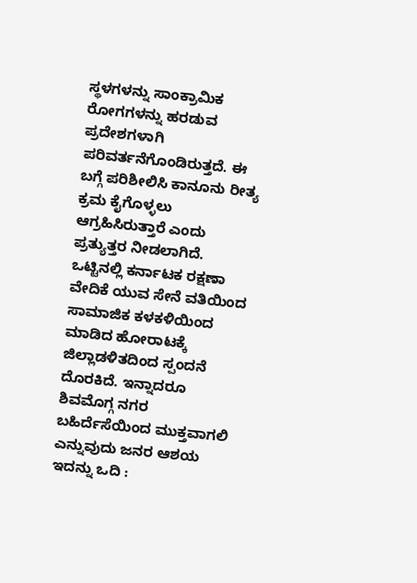ಸ್ಥಳಗಳನ್ನು ಸಾಂಕ್ರಾಮಿಕ ರೋಗಗಳನ್ನು ಹರಡುವ ಪ್ರದೇಶಗಳಾಗಿ ಪರಿವರ್ತನೆಗೊಂಡಿರುತ್ತದೆ. ಈ ಬಗ್ಗೆ ಪರಿಶೀಲಿಸಿ ಕಾನೂನು ರೀತ್ಯ ಕ್ರಮ ಕೈಗೊಳ್ಳಲು ಆಗ್ರಹಿಸಿರುತ್ತಾರೆ ಎಂದು ಪ್ರತ್ಯುತ್ತರ ನೀಡಲಾಗಿದೆ.
ಒಟ್ಟಿನಲ್ಲಿ ಕರ್ನಾಟಕ ರಕ್ಷಣಾ ವೇದಿಕೆ ಯುವ ಸೇನೆ ವತಿಯಿಂದ ಸಾಮಾಜಿಕ ಕಳಕಳಿಯಿಂದ ಮಾಡಿದ ಹೋರಾಟಕ್ಕೆ ಜಿಲ್ಲಾಡಳಿತದಿಂದ ಸ್ಪಂದನೆ ದೊರಕಿದೆ. ಇನ್ನಾದರೂ ಶಿವಮೊಗ್ಗ ನಗರ ಬಹಿರ್ದೆಸೆಯಿಂದ ಮುಕ್ತವಾಗಲಿ ಎನ್ನುವುದು ಜನರ ಆಶಯ
ಇದನ್ನು ಒದಿ :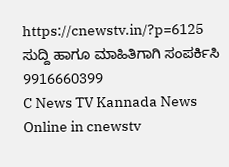https://cnewstv.in/?p=6125
ಸುದ್ದಿ ಹಾಗೂ ಮಾಹಿತಿಗಾಗಿ ಸಂಪರ್ಕಿಸಿ 9916660399
C News TV Kannada News Online in cnewstv